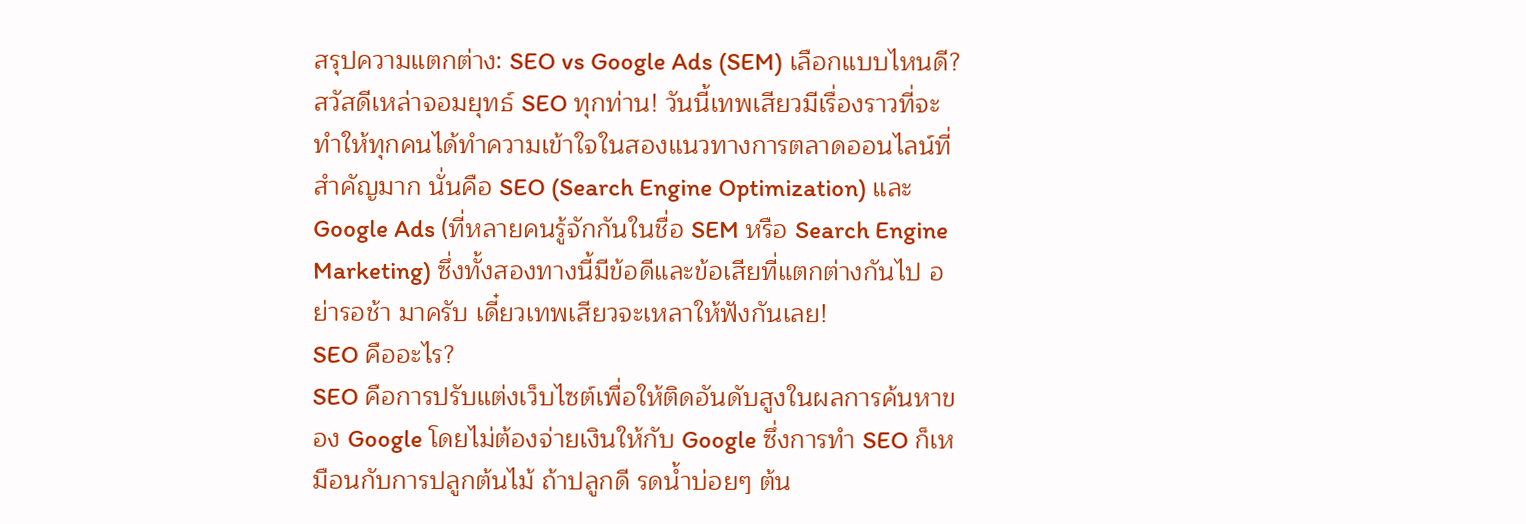สรุปความแตกต่าง: SEO vs Google Ads (SEM) เลือกแบบไหนดี?
สวัสดีเหล่าจอมยุทธ์ SEO ทุกท่าน! วันนี้เทพเสียวมีเรื่องราวที่จะทำให้ทุกคนได้ทำความเข้าใจในสองแนวทางการตลาดออนไลน์ที่สำคัญมาก นั่นคือ SEO (Search Engine Optimization) และ Google Ads (ที่หลายคนรู้จักกันในชื่อ SEM หรือ Search Engine Marketing) ซึ่งทั้งสองทางนี้มีข้อดีและข้อเสียที่แตกต่างกันไป อย่ารอช้า มาครับ เดี๋ยวเทพเสียวจะเหลาให้ฟังกันเลย!
SEO คืออะไร?
SEO คือการปรับแต่งเว็บไซต์เพื่อให้ติดอันดับสูงในผลการค้นหาของ Google โดยไม่ต้องจ่ายเงินให้กับ Google ซึ่งการทำ SEO ก็เหมือนกับการปลูกต้นไม้ ถ้าปลูกดี รดน้ำบ่อยๆ ต้น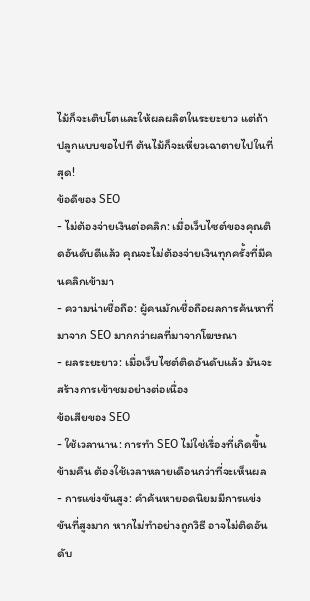ไม้ก็จะเติบโตและให้ผลผลิตในระยะยาว แต่ถ้าปลูกแบบขอไปที ต้นไม้ก็จะเหี่ยวเฉาตายไปในที่สุด!
ข้อดีของ SEO
- ไม่ต้องจ่ายเงินต่อคลิก: เมื่อเว็บไซต์ของคุณติดอันดับดีแล้ว คุณจะไม่ต้องจ่ายเงินทุกครั้งที่มีคนคลิกเข้ามา
- ความน่าเชื่อถือ: ผู้คนมักเชื่อถือผลการค้นหาที่มาจาก SEO มากกว่าผลที่มาจากโฆษณา
- ผลระยะยาว: เมื่อเว็บไซต์ติดอันดับแล้ว มันจะสร้างการเข้าชมอย่างต่อเนื่อง
ข้อเสียของ SEO
- ใช้เวลานาน: การทำ SEO ไม่ใช่เรื่องที่เกิดขึ้นข้ามคืน ต้องใช้เวลาหลายเดือนกว่าที่จะเห็นผล
- การแข่งขันสูง: คำค้นหายอดนิยมมีการแข่งขันที่สูงมาก หากไม่ทำอย่างถูกวิธี อาจไม่ติดอันดับ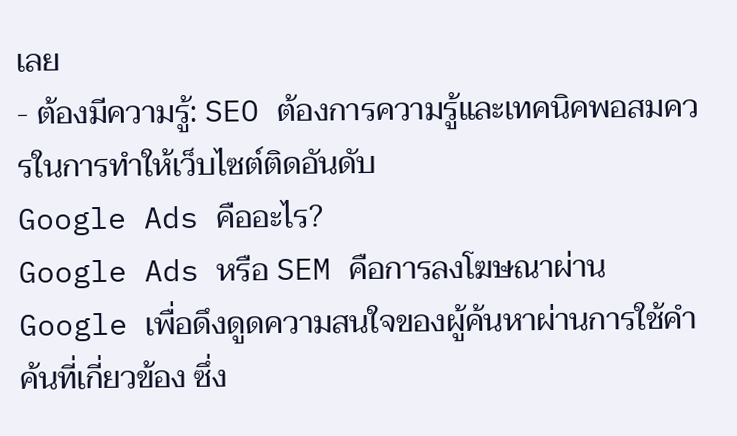เลย
- ต้องมีความรู้: SEO ต้องการความรู้และเทคนิคพอสมควรในการทำให้เว็บไซต์ติดอันดับ
Google Ads คืออะไร?
Google Ads หรือ SEM คือการลงโฆษณาผ่าน Google เพื่อดึงดูดความสนใจของผู้ค้นหาผ่านการใช้คำค้นที่เกี่ยวข้อง ซึ่ง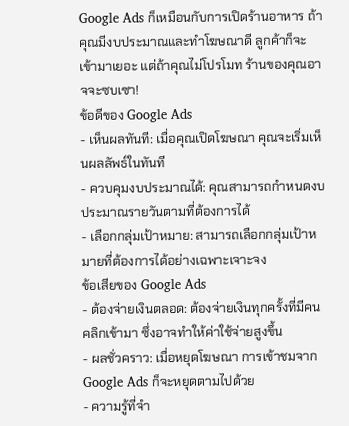Google Ads ก็เหมือนกับการเปิดร้านอาหาร ถ้าคุณมีงบประมาณและทำโฆษณาดี ลูกค้าก็จะเข้ามาเยอะ แต่ถ้าคุณไม่โปรโมท ร้านของคุณอาจจะซบเซา!
ข้อดีของ Google Ads
- เห็นผลทันที: เมื่อคุณเปิดโฆษณา คุณจะเริ่มเห็นผลลัพธ์ในทันที
- ควบคุมงบประมาณได้: คุณสามารถกำหนดงบประมาณรายวันตามที่ต้องการได้
- เลือกกลุ่มเป้าหมาย: สามารถเลือกกลุ่มเป้าหมายที่ต้องการได้อย่างเฉพาะเจาะจง
ข้อเสียของ Google Ads
- ต้องจ่ายเงินตลอด: ต้องจ่ายเงินทุกครั้งที่มีคนคลิกเข้ามา ซึ่งอาจทำให้ค่าใช้จ่ายสูงขึ้น
- ผลชั่วคราว: เมื่อหยุดโฆษณา การเข้าชมจาก Google Ads ก็จะหยุดตามไปด้วย
- ความรู้ที่จำ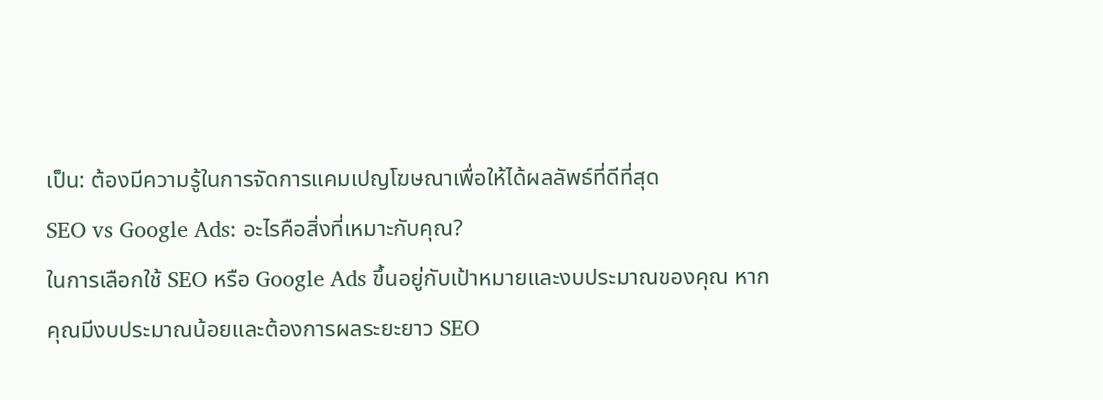เป็น: ต้องมีความรู้ในการจัดการแคมเปญโฆษณาเพื่อให้ได้ผลลัพธ์ที่ดีที่สุด
SEO vs Google Ads: อะไรคือสิ่งที่เหมาะกับคุณ?
ในการเลือกใช้ SEO หรือ Google Ads ขึ้นอยู่กับเป้าหมายและงบประมาณของคุณ หากคุณมีงบประมาณน้อยและต้องการผลระยะยาว SEO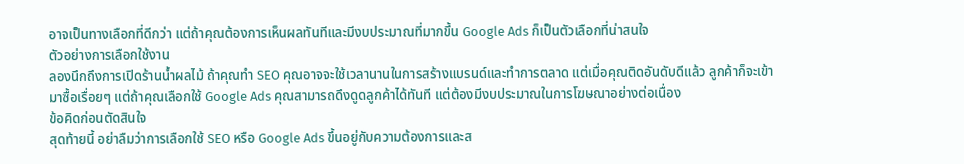อาจเป็นทางเลือกที่ดีกว่า แต่ถ้าคุณต้องการเห็นผลทันทีและมีงบประมาณที่มากขึ้น Google Ads ก็เป็นตัวเลือกที่น่าสนใจ
ตัวอย่างการเลือกใช้งาน
ลองนึกถึงการเปิดร้านน้ำผลไม้ ถ้าคุณทำ SEO คุณอาจจะใช้เวลานานในการสร้างแบรนด์และทำการตลาด แต่เมื่อคุณติดอันดับดีแล้ว ลูกค้าก็จะเข้ามาซื้อเรื่อยๆ แต่ถ้าคุณเลือกใช้ Google Ads คุณสามารถดึงดูดลูกค้าได้ทันที แต่ต้องมีงบประมาณในการโฆษณาอย่างต่อเนื่อง
ข้อคิดก่อนตัดสินใจ
สุดท้ายนี้ อย่าลืมว่าการเลือกใช้ SEO หรือ Google Ads ขึ้นอยู่กับความต้องการและส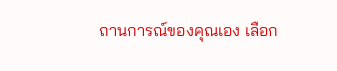ถานการณ์ของคุณเอง เลือก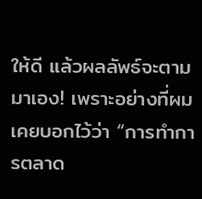ให้ดี แล้วผลลัพธ์จะตามมาเอง! เพราะอย่างที่ผมเคยบอกไว้ว่า “การทำการตลาด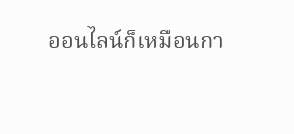ออนไลน์ก็เหมือนกา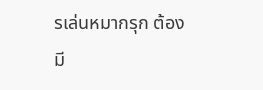รเล่นหมากรุก ต้องมี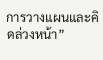การวางแผนและคิดล่วงหน้า”